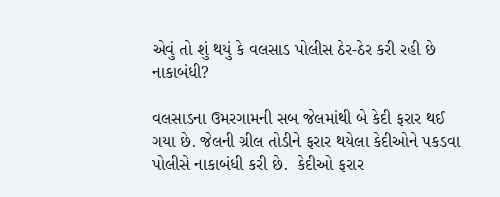એવું તો શું થયું કે વલસાડ પોલીસ ઠેર-ઠેર કરી રહી છે નાકાબંધી?

વલસાડના ઉમરગામની સબ જેલમાંથી બે કેદી ફરાર થઈ ગયા છે. જેલની ગ્રીલ તોડીને ફરાર થયેલા કેદીઓને પકડવા પોલીસે નાકાબંધી કરી છે.  કેદીઓ ફરાર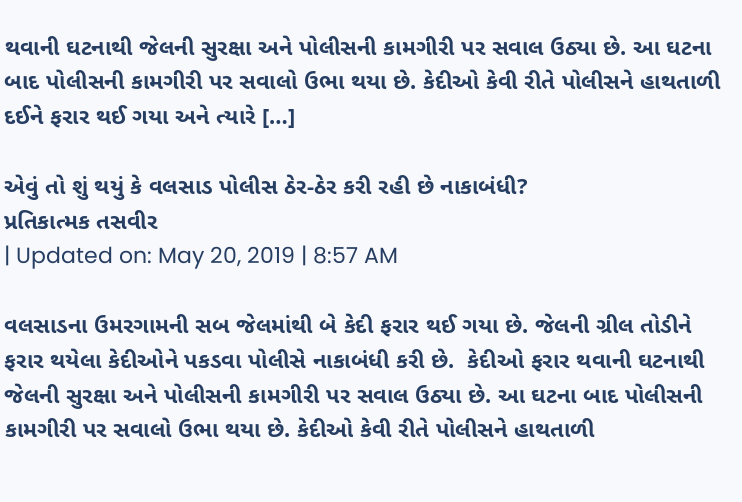થવાની ઘટનાથી જેલની સુરક્ષા અને પોલીસની કામગીરી પર સવાલ ઉઠ્યા છે. આ ઘટના બાદ પોલીસની કામગીરી પર સવાલો ઉભા થયા છે. કેદીઓ કેવી રીતે પોલીસને હાથતાળી દઈને ફરાર થઈ ગયા અને ત્યારે […]

એવું તો શું થયું કે વલસાડ પોલીસ ઠેર-ઠેર કરી રહી છે નાકાબંધી?
પ્રતિકાત્મક તસવીર
| Updated on: May 20, 2019 | 8:57 AM

વલસાડના ઉમરગામની સબ જેલમાંથી બે કેદી ફરાર થઈ ગયા છે. જેલની ગ્રીલ તોડીને ફરાર થયેલા કેદીઓને પકડવા પોલીસે નાકાબંધી કરી છે.  કેદીઓ ફરાર થવાની ઘટનાથી જેલની સુરક્ષા અને પોલીસની કામગીરી પર સવાલ ઉઠ્યા છે. આ ઘટના બાદ પોલીસની કામગીરી પર સવાલો ઉભા થયા છે. કેદીઓ કેવી રીતે પોલીસને હાથતાળી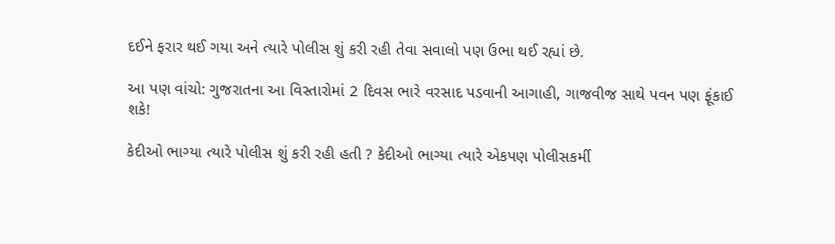દઈને ફરાર થઈ ગયા અને ત્યારે પોલીસ શું કરી રહી તેવા સવાલો પણ ઉભા થઈ રહ્યાં છે.

આ પણ વાંચો: ગુજરાતના આ વિસ્તારોમાં 2 દિવસ ભારે વરસાદ પડવાની આગાહી, ગાજવીજ સાથે પવન પણ ફૂંકાઈ શકે!

કેદીઓ ભાગ્યા ત્યારે પોલીસ શું કરી રહી હતી ? કેદીઓ ભાગ્યા ત્યારે એકપણ પોલીસકર્મી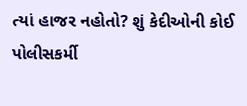ત્યાં હાજર નહોતો? શું કેદીઓની કોઈ પોલીસકર્મી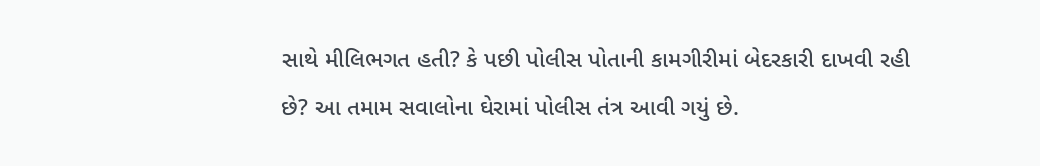સાથે મીલિભગત હતી? કે પછી પોલીસ પોતાની કામગીરીમાં બેદરકારી દાખવી રહી છે? આ તમામ સવાલોના ઘેરામાં પોલીસ તંત્ર આવી ગયું છે.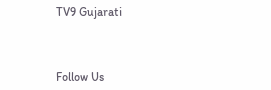TV9 Gujarati



Follow Us